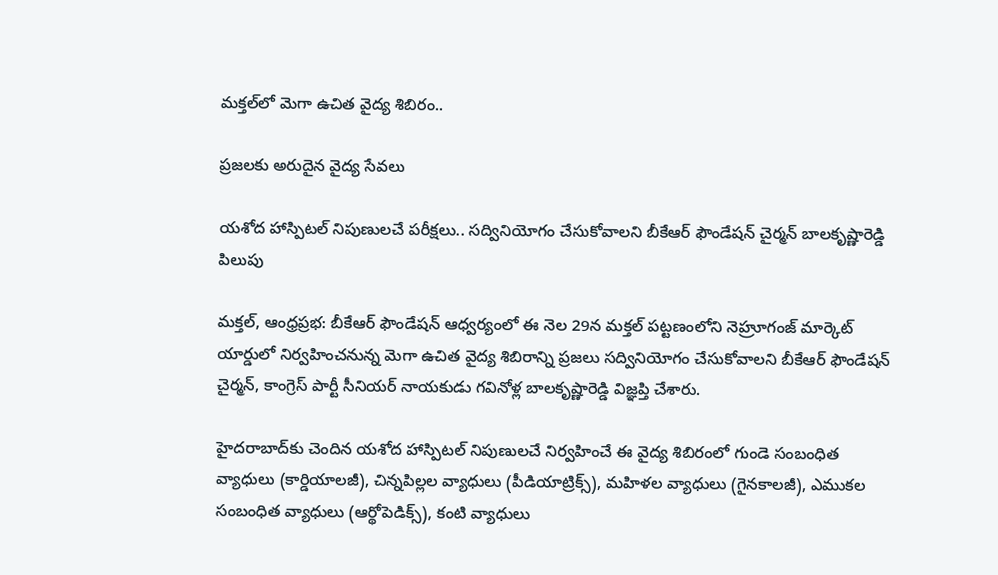మక్తల్‌లో మెగా ఉచిత వైద్య శిబిరం..

ప్రజలకు అరుదైన వైద్య సేవలు

యశోద హాస్పిటల్ నిపుణులచే పరీక్షలు.. సద్వినియోగం చేసుకోవాలని బీకేఆర్ ఫౌండేషన్ చైర్మన్ బాలకృష్ణారెడ్డి పిలుపు

మక్తల్, ఆంధ్రప్రభ: బీకేఆర్ ఫౌండేషన్ ఆధ్వర్యంలో ఈ నెల 29న మక్తల్ పట్టణంలోని నెహ్రూగంజ్ మార్కెట్ యార్డులో నిర్వహించనున్న మెగా ఉచిత వైద్య శిబిరాన్ని ప్రజలు సద్వినియోగం చేసుకోవాలని బీకేఆర్ ఫౌండేషన్ చైర్మన్, కాంగ్రెస్ పార్టీ సీనియర్ నాయకుడు గవినోళ్ల బాలకృష్ణారెడ్డి విజ్ఞప్తి చేశారు.

హైదరాబాద్‌కు చెందిన యశోద హాస్పిటల్ నిపుణులచే నిర్వహించే ఈ వైద్య శిబిరంలో గుండె సంబంధిత వ్యాధులు (కార్డియాలజీ), చిన్నపిల్లల వ్యాధులు (పీడియాట్రిక్స్), మహిళల వ్యాధులు (గైనకాలజీ), ఎముకల సంబంధిత వ్యాధులు (ఆర్థోపెడిక్స్), కంటి వ్యాధులు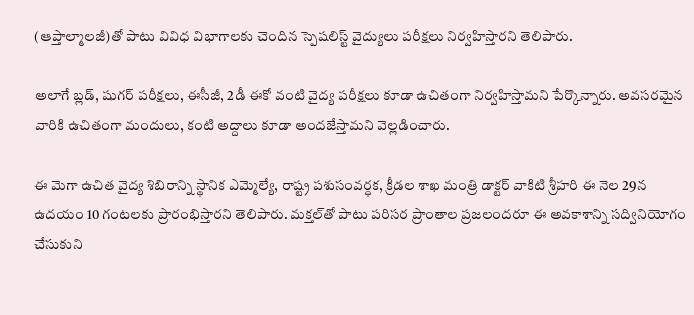(ఆప్తాల్మాలజీ)తో పాటు వివిధ విభాగాలకు చెందిన స్పెషలిస్ట్ వైద్యులు పరీక్షలు నిర్వహిస్తారని తెలిపారు.

అలాగే బ్లడ్, షుగర్ పరీక్షలు, ఈసీజీ, 2డీ ఈకో వంటి వైద్య పరీక్షలు కూడా ఉచితంగా నిర్వహిస్తామని పేర్కొన్నారు. అవసరమైన వారికి ఉచితంగా మందులు, కంటి అద్దాలు కూడా అందజేస్తామని వెల్లడించారు.

ఈ మెగా ఉచిత వైద్య శిబిరాన్ని స్థానిక ఎమ్మెల్యే, రాష్ట్ర పశుసంవర్ధక, క్రీడల శాఖ మంత్రి డాక్టర్ వాకిటి శ్రీహరి ఈ నెల 29న ఉదయం 10 గంటలకు ప్రారంభిస్తారని తెలిపారు. మక్తల్‌తో పాటు పరిసర ప్రాంతాల ప్రజలందరూ ఈ అవకాశాన్ని సద్వినియోగం చేసుకుని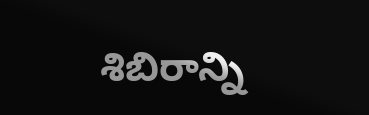శిబిరాన్ని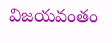విజయవంతం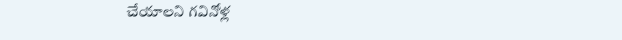చేయాలని గవినోళ్ల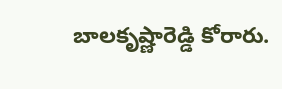బాలకృష్ణారెడ్డి కోరారు.